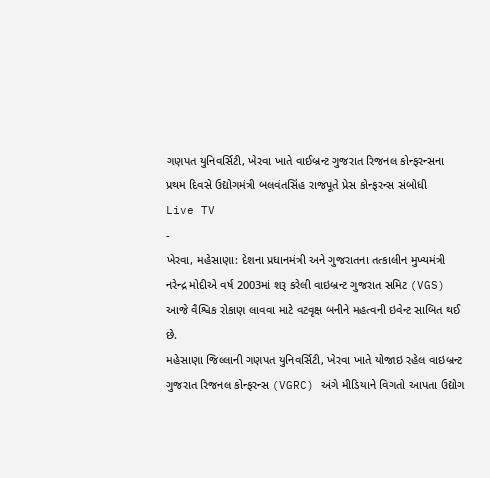ગણપત યુનિવર્સિટી, ખેરવા ખાતે વાઈબ્રન્ટ ગુજરાત રિજનલ કોન્ફરન્સના પ્રથમ દિવસે ઉદ્યોગમંત્રી બલવંતસિંહ રાજપૂતે પ્રેસ કોન્ફરન્સ સંબોધી
Live TV
-
ખેરવા, મહેસાણા: દેશના પ્રધાનમંત્રી અને ગુજરાતના તત્કાલીન મુખ્યમંત્રી નરેન્દ્ર મોદીએ વર્ષ 2003માં શરૂ કરેલી વાઇબ્રન્ટ ગુજરાત સમિટ (VGS) આજે વૈશ્વિક રોકાણ લાવવા માટે વટવૃક્ષ બનીને મહત્વની ઇવેન્ટ સાબિત થઈ છે.
મહેસાણા જિલ્લાની ગણપત યુનિવર્સિટી, ખેરવા ખાતે યોજાઇ રહેલ વાઇબ્રન્ટ ગુજરાત રિજનલ કોન્ફરન્સ (VGRC) અંગે મીડિયાને વિગતો આપતા ઉદ્યોગ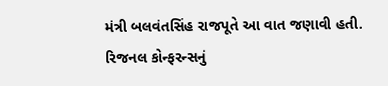મંત્રી બલવંતસિંહ રાજપૂતે આ વાત જણાવી હતી.
રિજનલ કોન્ફરન્સનું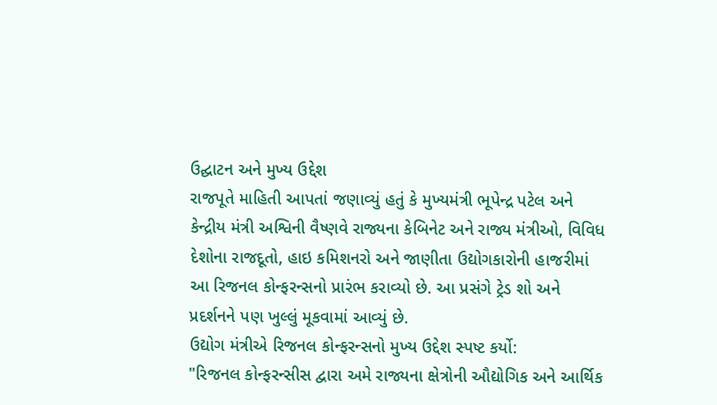ઉદ્ઘાટન અને મુખ્ય ઉદ્દેશ
રાજપૂતે માહિતી આપતાં જણાવ્યું હતું કે મુખ્યમંત્રી ભૂપેન્દ્ર પટેલ અને કેન્દ્રીય મંત્રી અશ્વિની વૈષ્ણવે રાજ્યના કેબિનેટ અને રાજ્ય મંત્રીઓ, વિવિધ દેશોના રાજદૂતો, હાઇ કમિશનરો અને જાણીતા ઉદ્યોગકારોની હાજરીમાં આ રિજનલ કોન્ફરન્સનો પ્રારંભ કરાવ્યો છે. આ પ્રસંગે ટ્રેડ શો અને પ્રદર્શનને પણ ખુલ્લું મૂકવામાં આવ્યું છે.
ઉદ્યોગ મંત્રીએ રિજનલ કોન્ફરન્સનો મુખ્ય ઉદ્દેશ સ્પષ્ટ કર્યો:
"રિજનલ કોન્ફરન્સીસ દ્વારા અમે રાજ્યના ક્ષેત્રોની ઔદ્યોગિક અને આર્થિક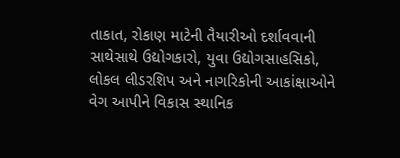તાકાત, રોકાણ માટેની તૈયારીઓ દર્શાવવાની સાથેસાથે ઉદ્યોગકારો, યુવા ઉદ્યોગસાહસિકો, લોકલ લીડરશિપ અને નાગરિકોની આકાંક્ષાઓને વેગ આપીને વિકાસ સ્થાનિક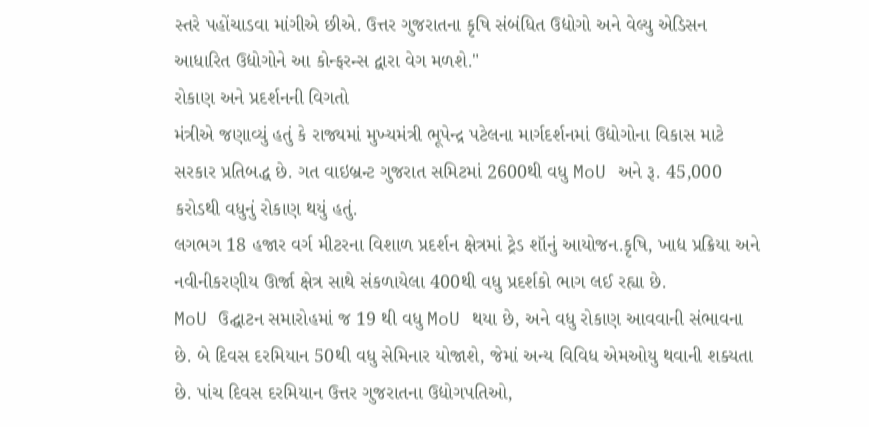સ્તરે પહોંચાડવા માંગીએ છીએ. ઉત્તર ગુજરાતના કૃષિ સંબંધિત ઉદ્યોગો અને વેલ્યુ એડિસન આધારિત ઉદ્યોગોને આ કોન્ફરન્સ દ્વારા વેગ મળશે."
રોકાણ અને પ્રદર્શનની વિગતો
મંત્રીએ જણાવ્યું હતું કે રાજ્યમાં મુખ્યમંત્રી ભૂપેન્દ્ર પટેલના માર્ગદર્શનમાં ઉદ્યોગોના વિકાસ માટે સરકાર પ્રતિબદ્ધ છે. ગત વાઇબ્રન્ટ ગુજરાત સમિટમાં 2600થી વધુ MoU અને રૂ. 45,000 કરોડથી વધુનું રોકાણ થયું હતું.
લગભગ 18 હજાર વર્ગ મીટરના વિશાળ પ્રદર્શન ક્ષેત્રમાં ટ્રેડ શૉનું આયોજન.કૃષિ, ખાદ્ય પ્રક્રિયા અને નવીનીકરણીય ઊર્જા ક્ષેત્ર સાથે સંકળાયેલા 400થી વધુ પ્રદર્શકો ભાગ લઈ રહ્યા છે.
MoU ઉદ્ઘાટન સમારોહમાં જ 19 થી વધુ MoU થયા છે, અને વધુ રોકાણ આવવાની સંભાવના છે. બે દિવસ દરમિયાન 50થી વધુ સેમિનાર યોજાશે, જેમાં અન્ય વિવિધ એમઓયુ થવાની શક્યતા છે. પાંચ દિવસ દરમિયાન ઉત્તર ગુજરાતના ઉદ્યોગપતિઓ,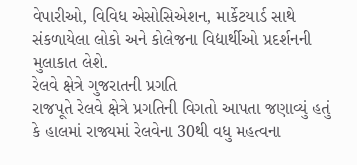વેપારીઓ, વિવિધ એસોસિએશન, માર્કેટયાર્ડ સાથે સંકળાયેલા લોકો અને કોલેજના વિદ્યાર્થીઓ પ્રદર્શનની મુલાકાત લેશે.
રેલવે ક્ષેત્રે ગુજરાતની પ્રગતિ
રાજપૂતે રેલવે ક્ષેત્રે પ્રગતિની વિગતો આપતા જણાવ્યું હતું કે હાલમાં રાજ્યમાં રેલવેના 30થી વધુ મહત્વના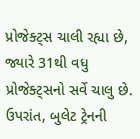પ્રોજેક્ટ્સ ચાલી રહ્યા છે, જ્યારે 31થી વધુ પ્રોજેક્ટ્સનો સર્વે ચાલુ છે. ઉપરાંત, બુલેટ ટ્રેનની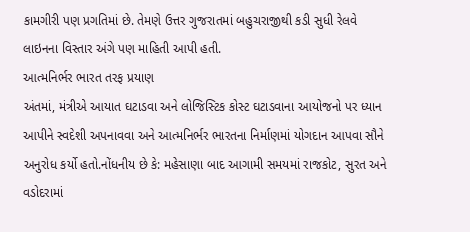કામગીરી પણ પ્રગતિમાં છે. તેમણે ઉત્તર ગુજરાતમાં બહુચરાજીથી કડી સુધી રેલવે લાઇનના વિસ્તાર અંગે પણ માહિતી આપી હતી.
આત્મનિર્ભર ભારત તરફ પ્રયાણ
અંતમાં, મંત્રીએ આયાત ઘટાડવા અને લોજિસ્ટિક કોસ્ટ ઘટાડવાના આયોજનો પર ધ્યાન આપીને સ્વદેશી અપનાવવા અને આત્મનિર્ભર ભારતના નિર્માણમાં યોગદાન આપવા સૌને અનુરોધ કર્યો હતો.નોંધનીય છે કે: મહેસાણા બાદ આગામી સમયમાં રાજકોટ, સુરત અને વડોદરામાં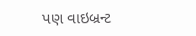પણ વાઇબ્રન્ટ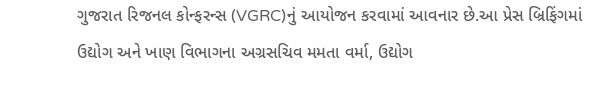ગુજરાત રિજનલ કોન્ફરન્સ (VGRC)નું આયોજન કરવામાં આવનાર છે.આ પ્રેસ બ્રિફિંગમાં ઉદ્યોગ અને ખાણ વિભાગના અગ્રસચિવ મમતા વર્મા, ઉદ્યોગ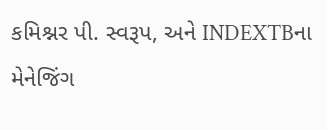કમિશ્નર પી. સ્વરૂપ, અને INDEXTBના મેનેજિંગ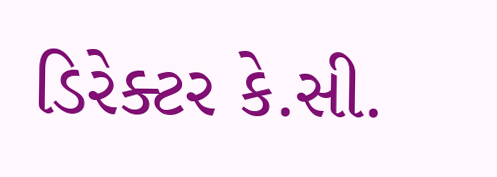ડિરેક્ટર કે.સી.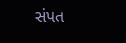સંપત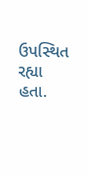ઉપસ્થિત રહ્યા હતા.